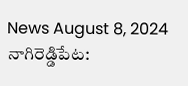News August 8, 2024
నాగిరెడ్డిపేట: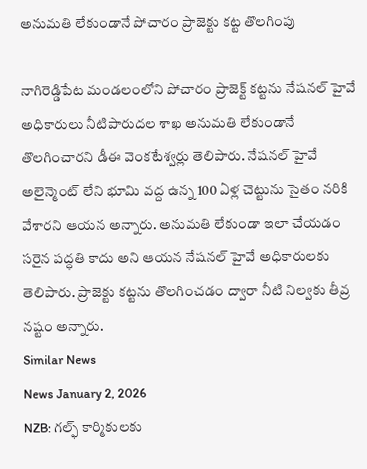అనుమతి లేకుండానే పోచారం ప్రాజెక్టు కట్ట తొలగింపు

నాగిరెడ్డిపేట మండలంలోని పోచారం ప్రాజెక్ట్ కట్టను నేషనల్ హైవే అధికారులు నీటిపారుదల శాఖ అనుమతి లేకుండానే తొలగించారని డీఈ వెంకటేశ్వర్లు తెలిపారు. నేషనల్ హైవే అలైన్మెంట్ లేని భూమి వద్ద ఉన్న 100 ఏళ్ల చెట్టును సైతం నరికి వేశారని ఆయన అన్నారు. అనుమతి లేకుండా ఇలా చేయడం సరైన పద్ధతి కాదు అని ఆయన నేషనల్ హైవే అధికారులకు తెలిపారు. ప్రాజెక్టు కట్టను తొలగించడం ద్వారా నీటి నిల్వకు తీవ్ర నష్టం అన్నారు.
Similar News
News January 2, 2026
NZB: గల్ఫ్ కార్మికులకు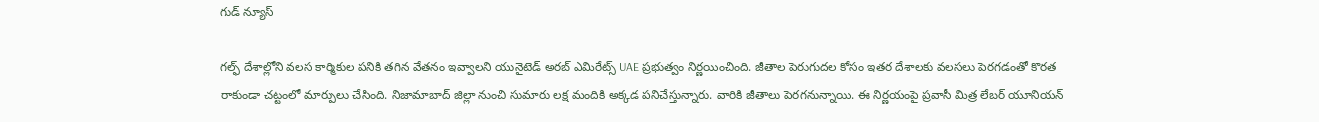గుడ్ న్యూస్

గల్ఫ్ దేశాల్లోని వలస కార్మికుల పనికి తగిన వేతనం ఇవ్వాలని యునైటెడ్ అరబ్ ఎమిరేట్స్ UAE ప్రభుత్వం నిర్ణయించింది. జీతాల పెరుగుదల కోసం ఇతర దేశాలకు వలసలు పెరగడంతో కొరత రాకుండా చట్టంలో మార్పులు చేసింది. నిజామాబాద్ జిల్లా నుంచి సుమారు లక్ష మందికి అక్కడ పనిచేస్తున్నారు. వారికి జీతాలు పెరగనున్నాయి. ఈ నిర్ణయంపై ప్రవాసీ మిత్ర లేబర్ యూనియన్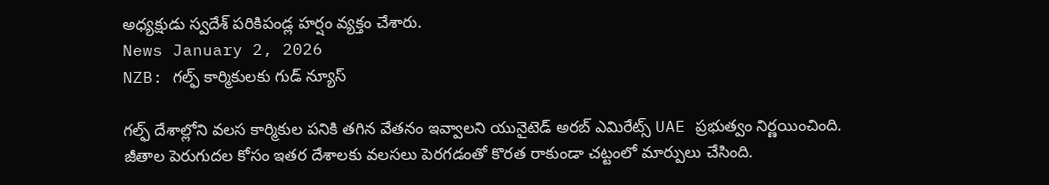అధ్యక్షుడు స్వదేశ్ పరికిపండ్ల హర్షం వ్యక్తం చేశారు.
News January 2, 2026
NZB: గల్ఫ్ కార్మికులకు గుడ్ న్యూస్

గల్ఫ్ దేశాల్లోని వలస కార్మికుల పనికి తగిన వేతనం ఇవ్వాలని యునైటెడ్ అరబ్ ఎమిరేట్స్ UAE ప్రభుత్వం నిర్ణయించింది. జీతాల పెరుగుదల కోసం ఇతర దేశాలకు వలసలు పెరగడంతో కొరత రాకుండా చట్టంలో మార్పులు చేసింది.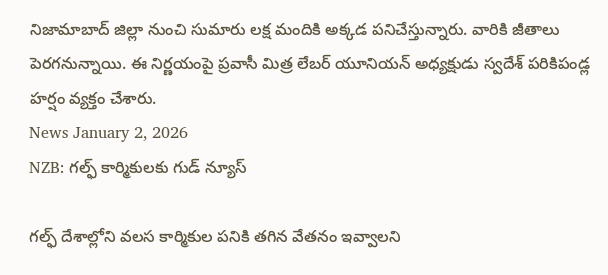నిజామాబాద్ జిల్లా నుంచి సుమారు లక్ష మందికి అక్కడ పనిచేస్తున్నారు. వారికి జీతాలు పెరగనున్నాయి. ఈ నిర్ణయంపై ప్రవాసీ మిత్ర లేబర్ యూనియన్ అధ్యక్షుడు స్వదేశ్ పరికిపండ్ల హర్షం వ్యక్తం చేశారు.
News January 2, 2026
NZB: గల్ఫ్ కార్మికులకు గుడ్ న్యూస్

గల్ఫ్ దేశాల్లోని వలస కార్మికుల పనికి తగిన వేతనం ఇవ్వాలని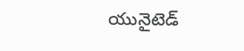యునైటెడ్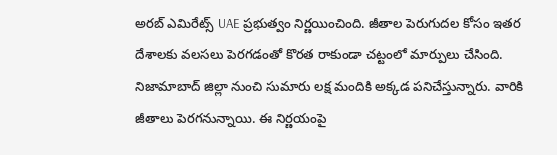అరబ్ ఎమిరేట్స్ UAE ప్రభుత్వం నిర్ణయించింది. జీతాల పెరుగుదల కోసం ఇతర దేశాలకు వలసలు పెరగడంతో కొరత రాకుండా చట్టంలో మార్పులు చేసింది. నిజామాబాద్ జిల్లా నుంచి సుమారు లక్ష మందికి అక్కడ పనిచేస్తున్నారు. వారికి జీతాలు పెరగనున్నాయి. ఈ నిర్ణయంపై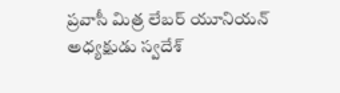ప్రవాసీ మిత్ర లేబర్ యూనియన్ అధ్యక్షుడు స్వదేశ్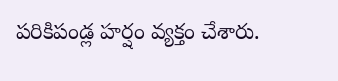పరికిపండ్ల హర్షం వ్యక్తం చేశారు.